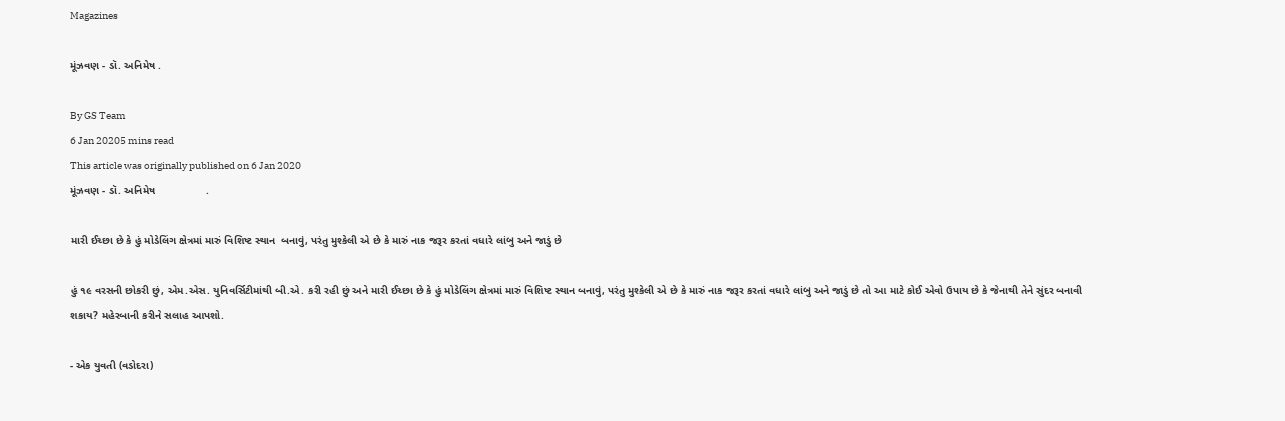Magazines

મૂંઝવણ - ડૉ. અનિમેષ .

By GS Team
6 Jan 20205 mins read
This article was originally published on 6 Jan 2020
મૂંઝવણ - ડૉ. અનિમેષ                 .

મારી ઈચ્છા છે કે હું મોડેલિંગ ક્ષેત્રમાં મારું વિશિષ્ટ સ્થાન  બનાવું, પરંતુ મુશ્કેલી એ છે કે મારું નાક જરૂર કરતાં વધારે લાંબુ અને જાડું છે

હું ૧૯ વરસની છોકરી છું, એમ.એસ. યુનિવર્સિટીમાંથી બી.એ. કરી રહી છું અને મારી ઈચ્છા છે કે હું મોડેલિંગ ક્ષેત્રમાં મારું વિશિષ્ટ સ્થાન બનાવું, પરંતુ મુશ્કેલી એ છે કે મારું નાક જરૂર કરતાં વધારે લાંબુ અને જાડું છે તો આ માટે કોઈ એવો ઉપાય છે કે જેનાથી તેને સુંદર બનાવી શકાય? મહેરબાની કરીને સલાહ આપશો.

- એક યુવતી (વડોદરા)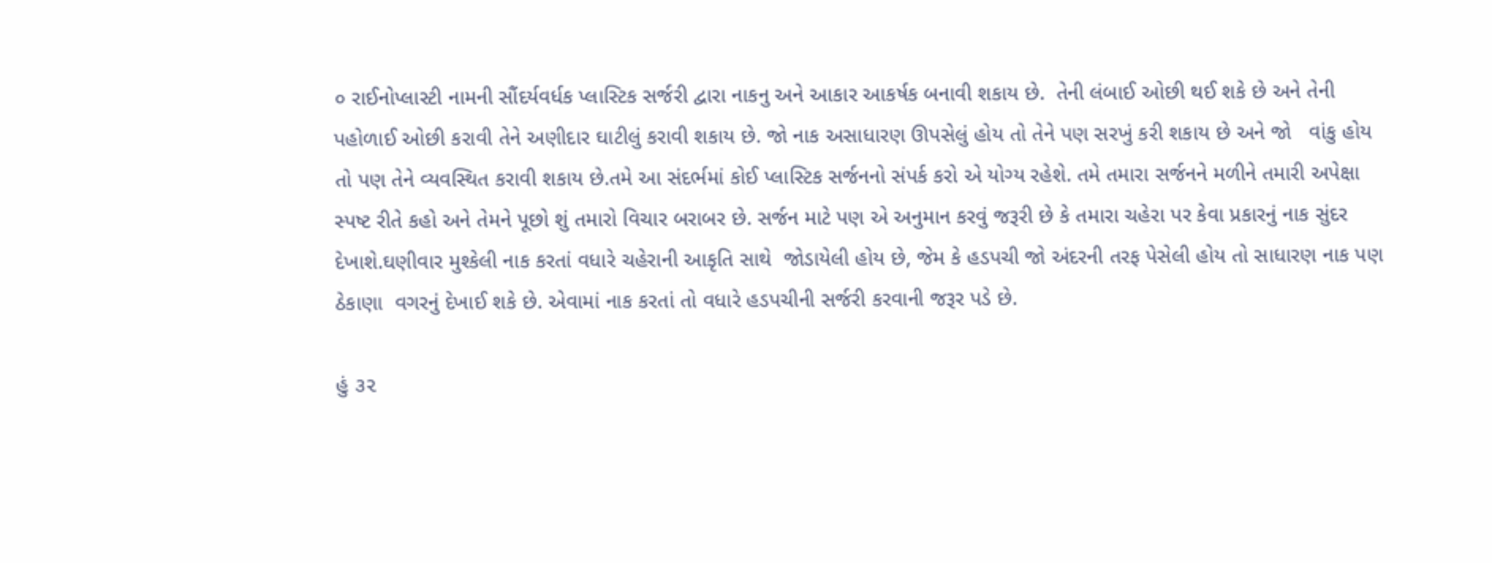૦ રાઈનોપ્લાસ્ટી નામની સૌંદર્યવર્ધક પ્લાસ્ટિક સર્જરી દ્વારા નાકનુ અને આકાર આકર્ષક બનાવી શકાય છે.  તેની લંબાઈ ઓછી થઈ શકે છે અને તેની પહોળાઈ ઓછી કરાવી તેને અણીદાર ઘાટીલું કરાવી શકાય છે. જો નાક અસાધારણ ઊપસેલું હોય તો તેને પણ સરખું કરી શકાય છે અને જો   વાંકુ હોય તો પણ તેને વ્યવસ્થિત કરાવી શકાય છે.તમે આ સંદર્ભમાં કોઈ પ્લાસ્ટિક સર્જનનો સંપર્ક કરો એ યોગ્ય રહેશે. તમે તમારા સર્જનને મળીને તમારી અપેક્ષા સ્પષ્ટ રીતે કહો અને તેમને પૂછો શું તમારો વિચાર બરાબર છે. સર્જન માટે પણ એ અનુમાન કરવું જરૂરી છે કે તમારા ચહેરા પર કેવા પ્રકારનું નાક સુંદર દેખાશે.ઘણીવાર મુશ્કેલી નાક કરતાં વધારે ચહેરાની આકૃતિ સાથે  જોડાયેલી હોય છે, જેમ કે હડપચી જો અંદરની તરફ પેસેલી હોય તો સાધારણ નાક પણ ઠેકાણા  વગરનું દેખાઈ શકે છે. એવામાં નાક કરતાં તો વધારે હડપચીની સર્જરી કરવાની જરૂર પડે છે.

હું ૩૨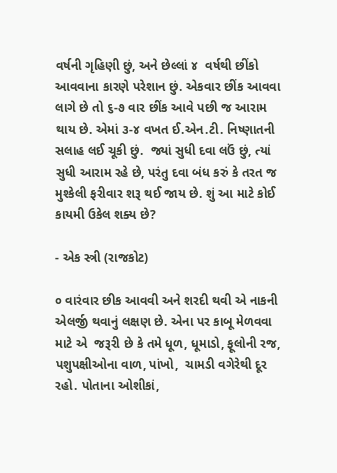વર્ષની ગૃહિણી છું, અને છેલ્લાં ૪  વર્ષથી છીંકો આવવાના કારણે પરેશાન છું. એકવાર છીંક આવવા લાગે છે તો ૬-૭ વાર છીંક આવે પછી જ આરામ થાય છે. એમાં ૩-૪ વખત ઈ.એન.ટી. નિષ્ણાતની સલાહ લઈ ચૂકી છું.  જ્યાં સુધી દવા લઉં છું, ત્યાં સુધી આરામ રહે છે, પરંતુ દવા બંધ કરું કે તરત જ મુશ્કેલી ફરીવાર શરૂ થઈ જાય છે. શું આ માટે કોઈ કાયમી ઉકેલ શક્ય છે?

- એક સ્ત્રી (રાજકોટ)

૦ વારંવાર છીક આવવી અને શરદી થવી એ નાકની એલર્જી થવાનું લક્ષણ છે. એના પર કાબૂ મેળવવા માટે એ  જરૂરી છે કે તમે ધૂળ, ધૂમાડો, ફૂલોની રજ, પશુપક્ષીઓના વાળ, પાંખો,  ચામડી વગેરેથી દૂર રહો. પોતાના ઓશીકાં,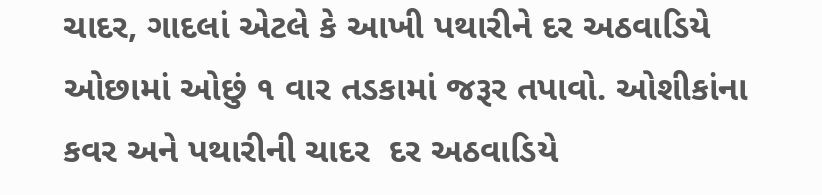ચાદર, ગાદલાં એટલે કે આખી પથારીને દર અઠવાડિયે ઓછામાં ઓછું ૧ વાર તડકામાં જરૂર તપાવો. ઓશીકાંના કવર અને પથારીની ચાદર  દર અઠવાડિયે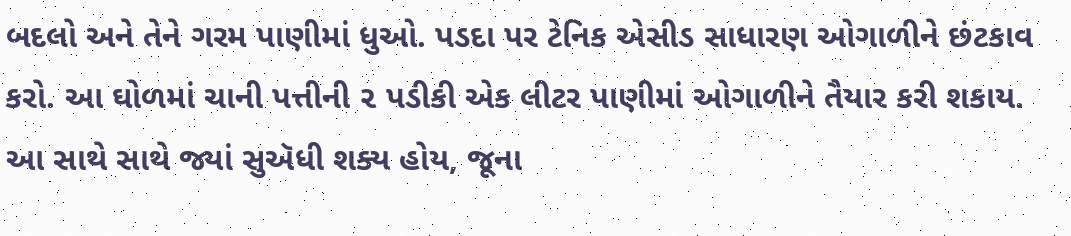બદલો અને તેને ગરમ પાણીમાં ધુઓ. પડદા પર ટેનિક એસીડ સાધારણ ઓગાળીને છંટકાવ કરો. આ ઘોળમાં ચાની પત્તીની ૨ પડીકી એક લીટર પાણીમાં ઓગાળીને તૈયાર કરી શકાય. આ સાથે સાથે જ્યાં સુઍધી શક્ય હોય, જૂના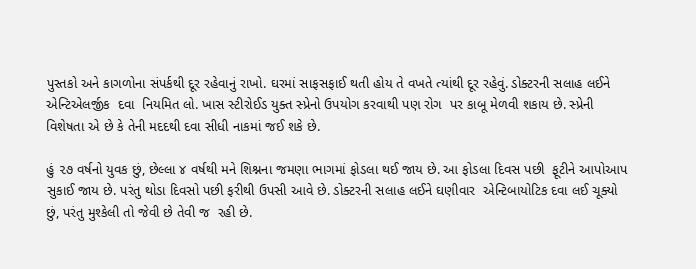પુસ્તકો અને કાગળોના સંપર્કથી દૂર રહેવાનું રાખો. ઘરમાં સાફસફાઈ થતી હોય તે વખતે ત્યાંથી દૂર રહેવું. ડોક્ટરની સલાહ લઈને એન્ટિએલર્જીક  દવા  નિયમિત લો. ખાસ સ્ટીરોઈડ યુક્ત સ્પ્રેનો ઉપયોગ કરવાથી પણ રોગ  પર કાબૂ મેળવી શકાય છે. સ્પ્રેની વિશેષતા એ છે કે તેની મદદથી દવા સીધી નાકમાં જઈ શકે છે.

હું ૨૭ વર્ષનો યુવક છું, છેલ્લા ૪ વર્ષથી મને શિશ્નના જમણા ભાગમાં ફોડલા થઈ જાય છે. આ ફોડલા દિવસ પછી  ફૂટીને આપોઆપ સુકાઈ જાય છે. પરંતુ થોડા દિવસો પછી ફરીથી ઉપસી આવે છે. ડોક્ટરની સલાહ લઈને ઘણીવાર  એન્ટિબાયોટિક દવા લઈ ચૂક્યો છું, પરંતુ મુશ્કેલી તો જેવી છે તેવી જ  રહી છે.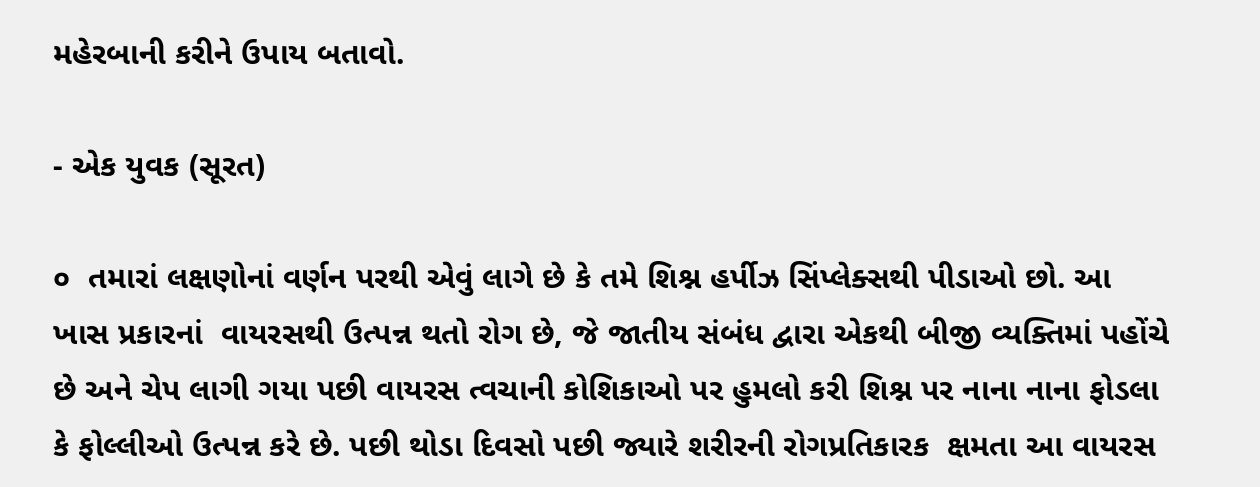મહેરબાની કરીને ઉપાય બતાવો.

- એક યુવક (સૂરત)

૦  તમારાં લક્ષણોનાં વર્ણન પરથી એવું લાગે છે કે તમે શિશ્ન હર્પીઝ સિંપ્લેક્સથી પીડાઓ છો. આ ખાસ પ્રકારનાં  વાયરસથી ઉત્પન્ન થતો રોગ છે, જે જાતીય સંબંધ દ્વારા એકથી બીજી વ્યક્તિમાં પહોંચે છે અને ચેપ લાગી ગયા પછી વાયરસ ત્વચાની કોશિકાઓ પર હુમલો કરી શિશ્ન પર નાના નાના ફોડલા કે ફોલ્લીઓ ઉત્પન્ન કરે છે. પછી થોડા દિવસો પછી જ્યારે શરીરની રોગપ્રતિકારક  ક્ષમતા આ વાયરસ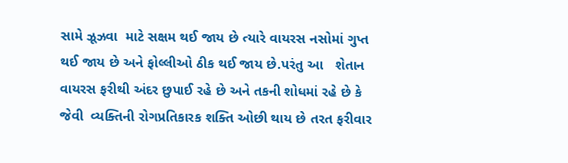સામે ઝૂઝવા  માટે સક્ષમ થઈ જાય છે ત્યારે વાયરસ નસોમાં ગુપ્ત  થઈ જાય છે અને ફોલ્લીઓ ઠીક થઈ જાય છે.પરંતુ આ   શેતાન વાયરસ ફરીથી અંદર છુપાઈ રહે છે અને તકની શોધમાં રહે છે કે જેવી  વ્યક્તિની રોગપ્રતિકારક શક્તિ ઓછી થાય છે તરત ફરીવાર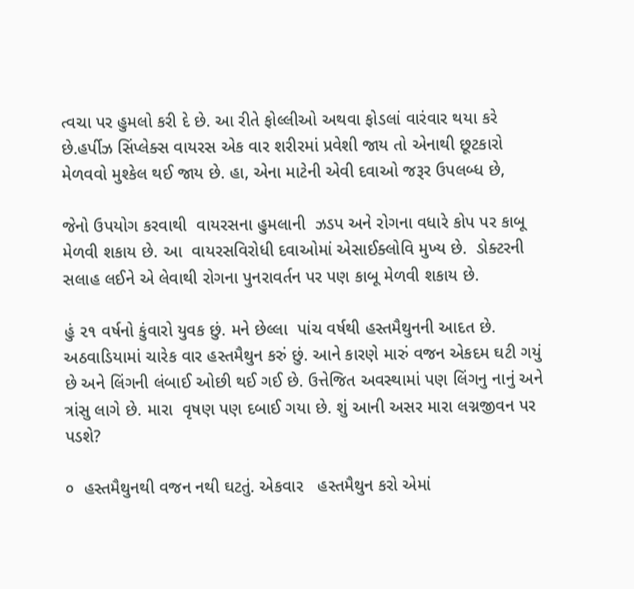ત્વચા પર હુમલો કરી દે છે. આ રીતે ફોલ્લીઓ અથવા ફોડલાં વારંવાર થયા કરે છે.હર્પીઝ સિંપ્લેક્સ વાયરસ એક વાર શરીરમાં પ્રવેશી જાય તો એનાથી છૂટકારો મેળવવો મુશ્કેલ થઈ જાય છે. હા, એના માટેની એવી દવાઓ જરૂર ઉપલબ્ધ છે,

જેનો ઉપયોગ કરવાથી  વાયરસના હુમલાની  ઝડપ અને રોગના વધારે કોપ પર કાબૂ મેળવી શકાય છે. આ  વાયરસવિરોધી દવાઓમાં એસાઈક્લોવિ મુખ્ય છે.  ડોક્ટરની સલાહ લઈને એ લેવાથી રોગના પુનરાવર્તન પર પણ કાબૂ મેળવી શકાય છે.

હું ૨૧ વર્ષનો કુંવારો યુવક છું. મને છેલ્લા  પાંચ વર્ષથી હસ્તમૈથુનની આદત છે. અઠવાડિયામાં ચારેક વાર હસ્તમૈથુન કરું છું. આને કારણે મારું વજન એકદમ ઘટી ગયું છે અને લિંગની લંબાઈ ઓછી થઈ ગઈ છે. ઉત્તેજિત અવસ્થામાં પણ લિંગનુ નાનું અને ત્રાંસુ લાગે છે. મારા  વૃષણ પણ દબાઈ ગયા છે. શું આની અસર મારા લગ્નજીવન પર પડશે?

૦  હસ્તમૈથુનથી વજન નથી ઘટતું. એકવાર   હસ્તમૈથુન કરો એમાં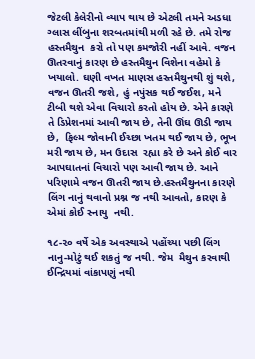જેટલી કેલેરીનો વ્યાપ થાય છે એટલી તમને અડધા ગ્લાસ લીંબુના શરબતમાંથી મળી રહે છે. તમે રોજ હસ્તમૈથુન  કરો તો પણ કમજોરી નહીં આવે. વજન ઊતરવાનું કારણ છે હસ્તમૈથુન વિશેના વહેમો કે ખયાલો. ઘણી વખત માણસ હસ્તમૈથુનથી શું થશે, વજન ઊતરી જશે, હું નપુંસક થઈ જઈશ, મને ટીબી થશે એવા વિચારો કરતો હોય છે. એને કારણે તે ડિપ્રેશનમાં આવી જાય છે, તેની ઊંઘ ઊડી જાય છે,  ફિલ્મ જોવાની ઈચ્છા ખતમ થઈ જાય છે, ભૂખ મરી જાય છે, મન ઉદાસ  રહ્યા કરે છે અને કોઈ વાર આપઘાતનાં વિચારો પણ આવી જાય છે. આને પરિણામે વજન ઊતરી જાય છે.હસ્તમૈથુનના કારણે લિંગ નાનું થવાનો પ્રશ્ન જ નથી આવતો, કારણ કે એમાં કોઈ સ્નાયુ  નથી.

૧૮-૨૦ વર્ષે એક અવસ્થાએ પહોંચ્યા પછી લિંગ નાનુ-મોટું થઈ શકતું જ નથી. જેમ  મૈથુન કરવાથી ઈન્દ્રિયમાં વાંકાપણું નથી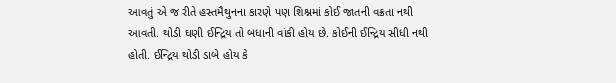આવતું એ જ રીતે હસ્તમૈથુનના કારણે પણ શિશ્નમાં કોઈ જાતની વક્રતા નથી આવતી. થોડી ઘણી ઈન્દ્રિય તો બધાની વાંકી હોય છે. કોઈની ઈન્દ્રિય સીધી નથી હોતી. ઈન્દ્રિય થોડી ડાબે હોય કે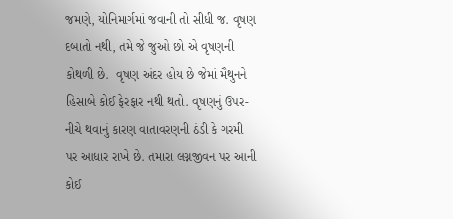જમણે, યોનિમાર્ગમાં જવાની તો સીધી જ. વૃષણ દબાતો નથી, તમે જે જુઓ છો એ વૃષણની કોથળી છે.  વૃષણ અંદર હોય છે જેમાં મૈથુનને હિસાબે કોઈ ફેરફાર નથી થતો. વૃષણનું ઉપર-નીચે થવાનું કારણ વાતાવરણની ઠંડી કે ગરમી પર આધાર રાખે છે. તમારા લગ્નજીવન પર આની કોઈ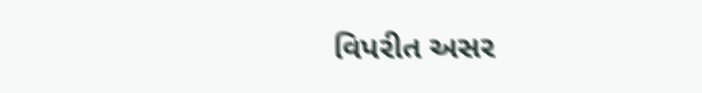વિપરીત અસર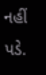નહીં પડે.